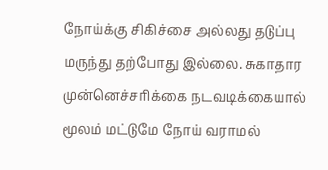நோய்க்கு சிகிச்சை அல்லது தடுப்பு மருந்து தற்போது இல்லை. சுகாதார முன்னெச்சரிக்கை நடவடிக்கையால் மூலம் மட்டுமே நோய் வராமல்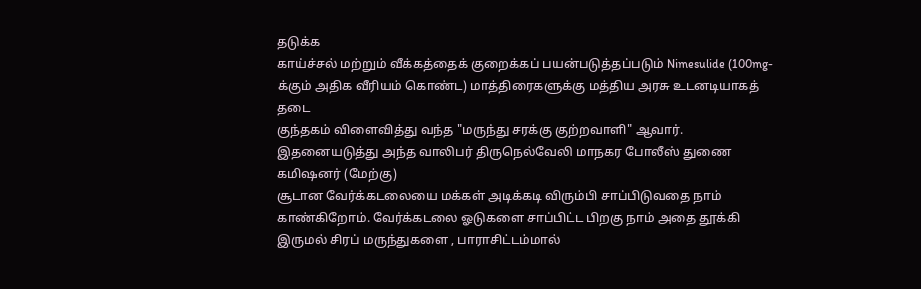தடுக்க
காய்ச்சல் மற்றும் வீக்கத்தைக் குறைக்கப் பயன்படுத்தப்படும் Nimesulide (100mg-க்கும் அதிக வீரியம் கொண்ட) மாத்திரைகளுக்கு மத்திய அரசு உடனடியாகத் தடை
குந்தகம் விளைவித்து வந்த "மருந்து சரக்கு குற்றவாளி" ஆவார். இதனையடுத்து அந்த வாலிபர் திருநெல்வேலி மாநகர போலீஸ் துணை கமிஷனர் (மேற்கு)
சூடான வேர்க்கடலையை மக்கள் அடிக்கடி விரும்பி சாப்பிடுவதை நாம் காண்கிறோம். வேர்க்கடலை ஓடுகளை சாப்பிட்ட பிறகு நாம் அதை தூக்கி
இருமல் சிரப் மருந்துகளை , பாராசிட்டம்மால்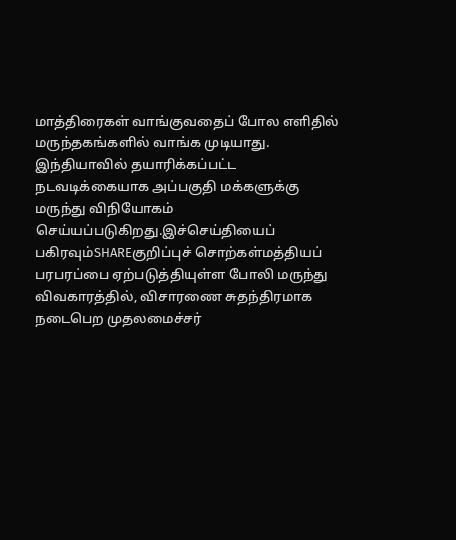மாத்திரைகள் வாங்குவதைப் போல எளிதில் மருந்தகங்களில் வாங்க முடியாது. இந்தியாவில் தயாரிக்கப்பட்ட
நடவடிக்கையாக அப்பகுதி மக்களுக்கு மருந்து விநியோகம் செய்யப்படுகிறது.இச்செய்தியைப் பகிரவும்SHAREகுறிப்புச் சொற்கள்மத்தியப்
பரபரப்பை ஏற்படுத்தியுள்ள போலி மருந்து விவகாரத்தில், விசாரணை சுதந்திரமாக நடைபெற முதலமைச்சர்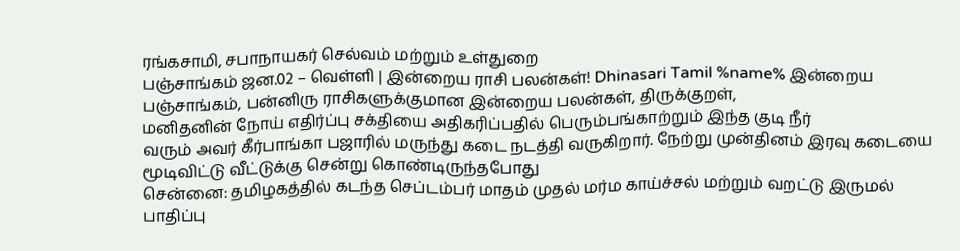ரங்கசாமி, சபாநாயகர் செல்வம் மற்றும் உள்துறை
பஞ்சாங்கம் ஜன.02 – வெள்ளி | இன்றைய ராசி பலன்கள்! Dhinasari Tamil %name% இன்றைய பஞ்சாங்கம், பன்னிரு ராசிகளுக்குமான இன்றைய பலன்கள், திருக்குறள்,
மனிதனின் நோய் எதிர்ப்பு சக்தியை அதிகரிப்பதில் பெரும்பங்காற்றும் இந்த குடி நீர்
வரும் அவர் கீர்பாங்கா பஜாரில் மருந்து கடை நடத்தி வருகிறார். நேற்று முன்தினம் இரவு கடையை மூடிவிட்டு வீட்டுக்கு சென்று கொண்டிருந்தபோது
சென்னை: தமிழகத்தில் கடந்த செப்டம்பர் மாதம் முதல் மர்ம காய்ச்சல் மற்றும் வறட்டு இருமல் பாதிப்பு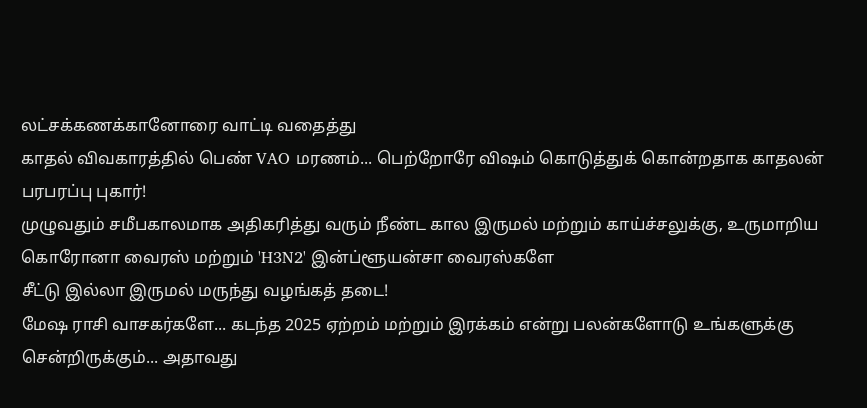லட்சக்கணக்கானோரை வாட்டி வதைத்து
காதல் விவகாரத்தில் பெண் VAO மரணம்... பெற்றோரே விஷம் கொடுத்துக் கொன்றதாக காதலன் பரபரப்பு புகார்!
முழுவதும் சமீபகாலமாக அதிகரித்து வரும் நீண்ட கால இருமல் மற்றும் காய்ச்சலுக்கு, உருமாறிய கொரோனா வைரஸ் மற்றும் 'H3N2' இன்ப்ளூயன்சா வைரஸ்களே
சீட்டு இல்லா இருமல் மருந்து வழங்கத் தடை!
மேஷ ராசி வாசகர்களே... கடந்த 2025 ஏற்றம் மற்றும் இரக்கம் என்று பலன்களோடு உங்களுக்கு சென்றிருக்கும்... அதாவது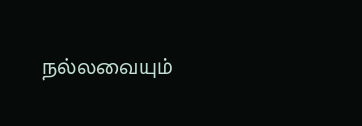நல்லவையும்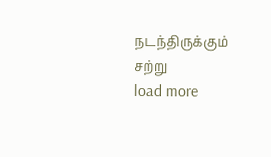நடந்திருக்கும் சற்று
load more